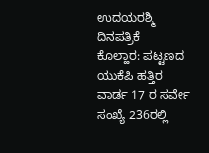ಉದಯರಶ್ಮಿ ದಿನಪತ್ರಿಕೆ
ಕೊಲ್ಹಾರ: ಪಟ್ಟಣದ ಯುಕೆಪಿ ಹತ್ತಿರ ವಾರ್ಡ 17 ರ ಸರ್ವೇ ಸಂಖ್ಯೆ 236ರಲ್ಲಿ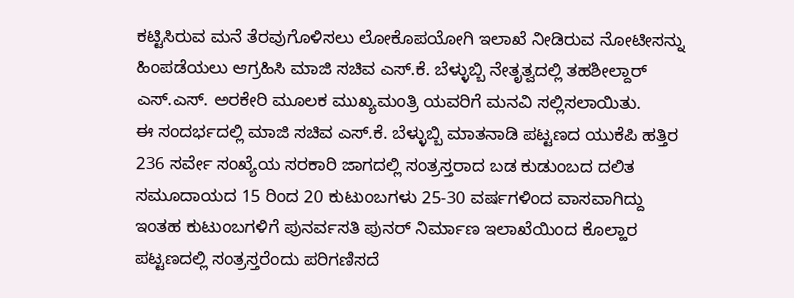ಕಟ್ಟಿಸಿರುವ ಮನೆ ತೆರವುಗೊಳಿಸಲು ಲೋಕೊಪಯೋಗಿ ಇಲಾಖೆ ನೀಡಿರುವ ನೋಟೀಸನ್ನು ಹಿಂಪಡೆಯಲು ಆಗ್ರಹಿಸಿ ಮಾಜಿ ಸಚಿವ ಎಸ್.ಕೆ. ಬೆಳ್ಳುಬ್ಬಿ ನೇತೃತ್ವದಲ್ಲಿ ತಹಶೀಲ್ದಾರ್ ಎಸ್.ಎಸ್. ಅರಕೇರಿ ಮೂಲಕ ಮುಖ್ಯಮಂತ್ರಿ ಯವರಿಗೆ ಮನವಿ ಸಲ್ಲಿಸಲಾಯಿತು.
ಈ ಸಂದರ್ಭದಲ್ಲಿ ಮಾಜಿ ಸಚಿವ ಎಸ್.ಕೆ. ಬೆಳ್ಳುಬ್ಬಿ ಮಾತನಾಡಿ ಪಟ್ಟಣದ ಯುಕೆಪಿ ಹತ್ತಿರ 236 ಸರ್ವೇ ಸಂಖ್ಯೆಯ ಸರಕಾರಿ ಜಾಗದಲ್ಲಿ ಸಂತ್ರಸ್ತರಾದ ಬಡ ಕುಡುಂಬದ ದಲಿತ ಸಮೂದಾಯದ 15 ರಿಂದ 20 ಕುಟುಂಬಗಳು 25-30 ವರ್ಷಗಳಿಂದ ವಾಸವಾಗಿದ್ದು ಇಂತಹ ಕುಟುಂಬಗಳಿಗೆ ಪುನರ್ವಸತಿ ಪುನರ್ ನಿರ್ಮಾಣ ಇಲಾಖೆಯಿಂದ ಕೊಲ್ಹಾರ ಪಟ್ಟಣದಲ್ಲಿ ಸಂತ್ರಸ್ತರೆಂದು ಪರಿಗಣಿಸದೆ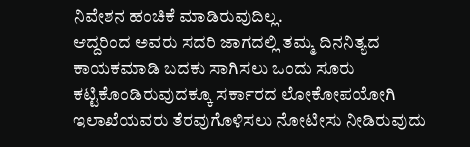ನಿವೇಶನ ಹಂಚಿಕೆ ಮಾಡಿರುವುದಿಲ್ಲ.
ಆದ್ದರಿಂದ ಅವರು ಸದರಿ ಜಾಗದಲ್ಲಿ ತಮ್ಮ ದಿನನಿತ್ಯದ ಕಾಯಕಮಾಡಿ ಬದಕು ಸಾಗಿಸಲು ಒಂದು ಸೂರು ಕಟ್ಟಿಕೊಂಡಿರುವುದಕ್ಕೂ ಸರ್ಕಾರದ ಲೋಕೋಪಯೋಗಿ ಇಲಾಖೆಯವರು ತೆರವುಗೊಳಿಸಲು ನೋಟೀಸು ನೀಡಿರುವುದು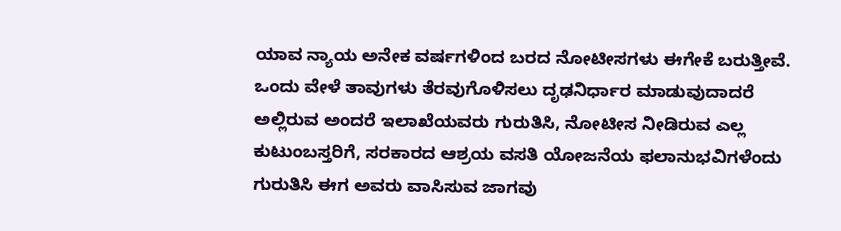ಯಾವ ನ್ಯಾಯ ಅನೇಕ ವರ್ಷಗಳಿಂದ ಬರದ ನೋಟೀಸಗಳು ಈಗೇಕೆ ಬರುತ್ತೀವೆ. ಒಂದು ವೇಳೆ ತಾವುಗಳು ತೆರವುಗೊಳಿಸಲು ದೃಢನಿರ್ಧಾರ ಮಾಡುವುದಾದರೆ ಅಲ್ಲಿರುವ ಅಂದರೆ ಇಲಾಖೆಯವರು ಗುರುತಿಸಿ, ನೋಟೀಸ ನೀಡಿರುವ ಎಲ್ಲ ಕುಟುಂಬಸ್ತರಿಗೆ, ಸರಕಾರದ ಆಶ್ರಯ ವಸತಿ ಯೋಜನೆಯ ಫಲಾನುಭವಿಗಳೆಂದು ಗುರುತಿಸಿ ಈಗ ಅವರು ವಾಸಿಸುವ ಜಾಗವು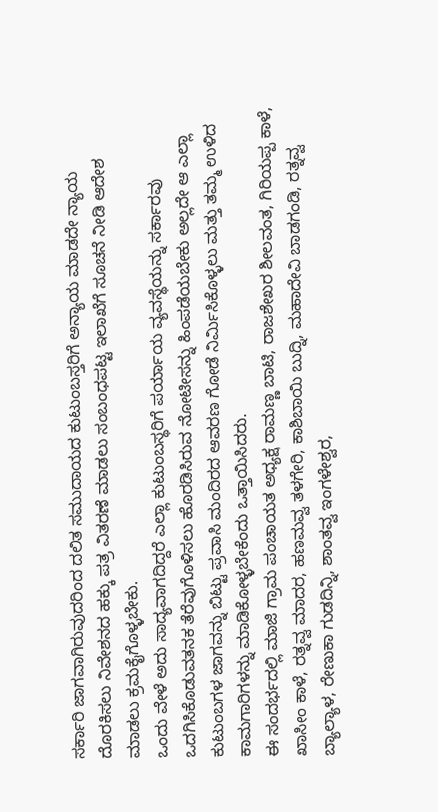ಸರ್ಕಾರಿ ಜಾಗವಾಗಿರುವುದರಿಂದ ದಲಿತ ಸಮುದಾಯದ ಕುಟುಂಬಸ್ತರಿಗೆ ಅನ್ಯಾಯ ಮಾಡದೇ ನ್ಯಾಯ ದೊರಕಿಸಲು ನಿವೇಶನದ ಹಕ್ಕು ಪತ್ರ ವಿತರಣೆ ಮಾಡಲು ಸಂಬಂಧಪಟ್ಟ ಇಲಾಖೆಗೆ ಸೂಚನೆ ನೀಡಿ ಆದೇಶ ಮಾಡಲು ಕ್ರಮಕೈಗೊಳ್ಳಬೇಕು.
ಒಂದು ವೇಳೆ ಅದು ಸಾದ್ಯವಾಗದಿದ್ದರೆ ಎಲ್ಲಾ ಕುಟುಂಬಸ್ಥರಿಗೆ ಪರ್ಯಾಯ ವ್ಯವಸ್ಥೆಯನ್ನು ಸರ್ಕಾರವು ಒದಗಿಸಿಕೊಡುವತನಕ ತೆರೆವುಗೊಳಿಸಲು ಹೊರಡಿಸಿರುವ ನೋಟೀಸನ್ನು ಹಿಂಪಡೆಯಬೇಕು ಅಲ್ಲದೇ ಆ ಎಲ್ಲಾ ಕುಟುಂಬಗಳ ಜಾಗವನ್ನು ಬಿಟ್ಟು ಪ್ರವಾಸಿ ಮಂದಿರದ ಆವರಣ ಗೋಡೆ ನಿರ್ಮಿಸಿಕೊಳ್ಳಲು ಮತ್ತು ತಮ್ಮ ಉಳಿದ ಕಾಮಗಾರಿಗಳನ್ನು ಮಾಡಿಕೋಳ್ಳಬೇಕೆಂದು ಒತ್ತಾಯಿಸಿದರು.
ಈ ಸಂದರ್ಭದಲ್ಲಿ ಮಾಜಿ ಗ್ರಾಮ ಪಂಚಾಯತ ಅಧ್ಯಕ್ಷ ರಾಮಣ್ಣ ಬಾಟಿ, ರಾಜಶೇಖರ ಶೀಲವಂತ, ಗಿರಿಯಪ್ಪ ಕಾಳೆ, ಖಾಸೀಂ ಕಾಳೆ, ರತ್ನವ್ವ ಮಾದರ, ಹಣಮವ್ವ ತಳಗೇರಿ, ಕಾಶಿಬಾಯಿ ಬುದ್ನಿ, ಮಹಾದೇವಿ ಬಾಡಗಂಡಿ, ರತ್ನವ್ವ ಬ್ಯಾಲ್ಯಾಳ, ರೇಣುಕಾ ಗುಡದಿನ್ನಿ, ಶಾಂತವ್ವ ಇಂಗಳೇಶ್ವರ,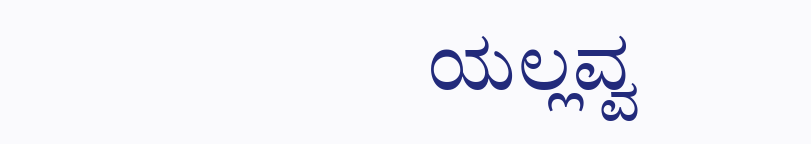ಯಲ್ಲವ್ವ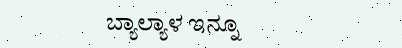ಬ್ಯಾಲ್ಯಾಳ ಇನ್ನೂ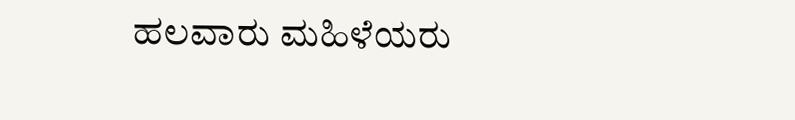ಹಲವಾರು ಮಹಿಳೆಯರು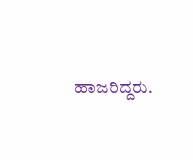ಹಾಜರಿದ್ದರು.